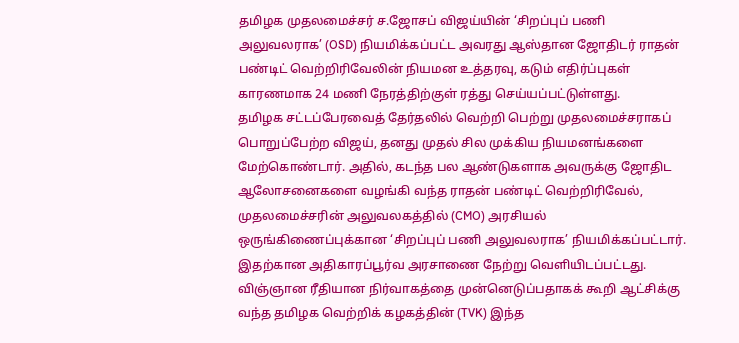தமிழக முதலமைச்சர் ச.ஜோசப் விஜய்யின் ‘சிறப்புப் பணி அலுவலராக’ (OSD) நியமிக்கப்பட்ட அவரது ஆஸ்தான ஜோதிடர் ராதன் பண்டிட் வெற்றிரிவேலின் நியமன உத்தரவு, கடும் எதிர்ப்புகள் காரணமாக 24 மணி நேரத்திற்குள் ரத்து செய்யப்பட்டுள்ளது.
தமிழக சட்டப்பேரவைத் தேர்தலில் வெற்றி பெற்று முதலமைச்சராகப் பொறுப்பேற்ற விஜய், தனது முதல் சில முக்கிய நியமனங்களை மேற்கொண்டார். அதில், கடந்த பல ஆண்டுகளாக அவருக்கு ஜோதிட ஆலோசனைகளை வழங்கி வந்த ராதன் பண்டிட் வெற்றிரிவேல், முதலமைச்சரின் அலுவலகத்தில் (CMO) அரசியல் ஒருங்கிணைப்புக்கான ‘சிறப்புப் பணி அலுவலராக’ நியமிக்கப்பட்டார். இதற்கான அதிகாரப்பூர்வ அரசாணை நேற்று வெளியிடப்பட்டது.
விஞ்ஞான ரீதியான நிர்வாகத்தை முன்னெடுப்பதாகக் கூறி ஆட்சிக்கு வந்த தமிழக வெற்றிக் கழகத்தின் (TVK) இந்த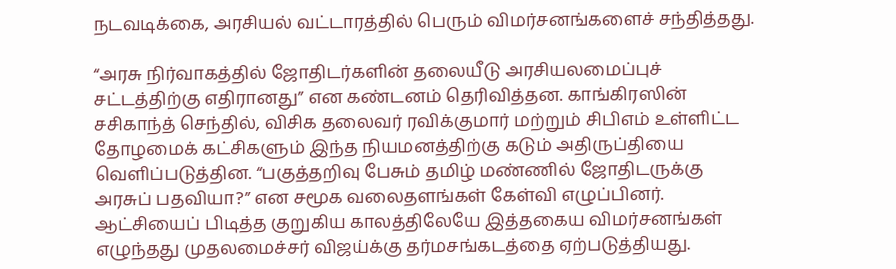நடவடிக்கை, அரசியல் வட்டாரத்தில் பெரும் விமர்சனங்களைச் சந்தித்தது.

“அரசு நிர்வாகத்தில் ஜோதிடர்களின் தலையீடு அரசியலமைப்புச் சட்டத்திற்கு எதிரானது” என கண்டனம் தெரிவித்தன. காங்கிரஸின் சசிகாந்த் செந்தில், விசிக தலைவர் ரவிக்குமார் மற்றும் சிபிஎம் உள்ளிட்ட தோழமைக் கட்சிகளும் இந்த நியமனத்திற்கு கடும் அதிருப்தியை வெளிப்படுத்தின. “பகுத்தறிவு பேசும் தமிழ் மண்ணில் ஜோதிடருக்கு அரசுப் பதவியா?” என சமூக வலைதளங்கள் கேள்வி எழுப்பினர்.
ஆட்சியைப் பிடித்த குறுகிய காலத்திலேயே இத்தகைய விமர்சனங்கள் எழுந்தது முதலமைச்சர் விஜய்க்கு தர்மசங்கடத்தை ஏற்படுத்தியது.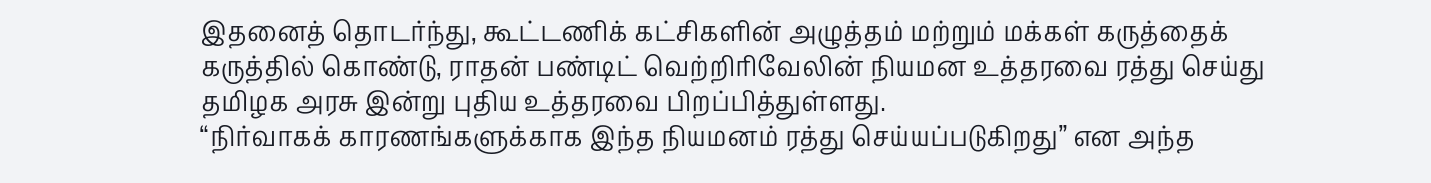இதனைத் தொடர்ந்து, கூட்டணிக் கட்சிகளின் அழுத்தம் மற்றும் மக்கள் கருத்தைக் கருத்தில் கொண்டு, ராதன் பண்டிட் வெற்றிரிவேலின் நியமன உத்தரவை ரத்து செய்து தமிழக அரசு இன்று புதிய உத்தரவை பிறப்பித்துள்ளது.
“நிர்வாகக் காரணங்களுக்காக இந்த நியமனம் ரத்து செய்யப்படுகிறது” என அந்த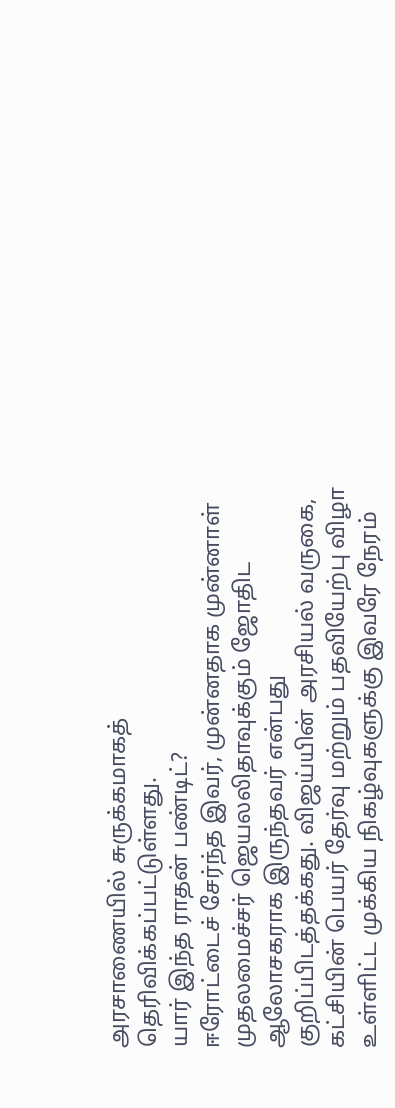அரசாணையில் சுருக்கமாகத் தெரிவிக்கப்பட்டுள்ளது.
யார் இந்த ராதன் பண்டிட்?
ஈரோட்டைச் சேர்ந்த இவர், முன்னதாக முன்னாள் முதலமைச்சர் ஜெயலலிதாவுக்கும் ஜோதிட ஆலோசகராக இருந்தவர் என்பது குறிப்பிடத்தக்கது. விஜய்யின் அரசியல் வருகை, கட்சியின் பெயர் தேர்வு மற்றும் பதவியேற்பு விழா உள்ளிட்ட முக்கிய நிகழ்வுகளுக்கு இவரே நேரம்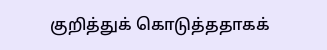குறித்துக் கொடுத்ததாகக்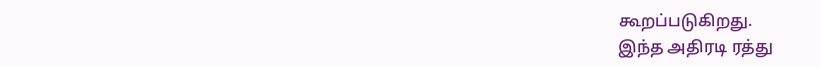கூறப்படுகிறது.
இந்த அதிரடி ரத்து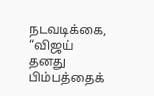நடவடிக்கை, “விஜய் தனது பிம்பத்தைக்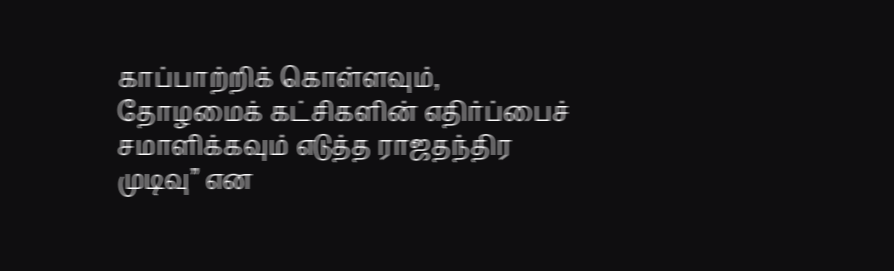காப்பாற்றிக் கொள்ளவும், தோழமைக் கட்சிகளின் எதிர்ப்பைச் சமாளிக்கவும் எடுத்த ராஜதந்திர முடிவு” என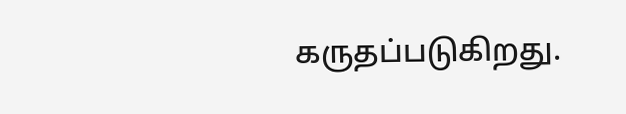கருதப்படுகிறது.